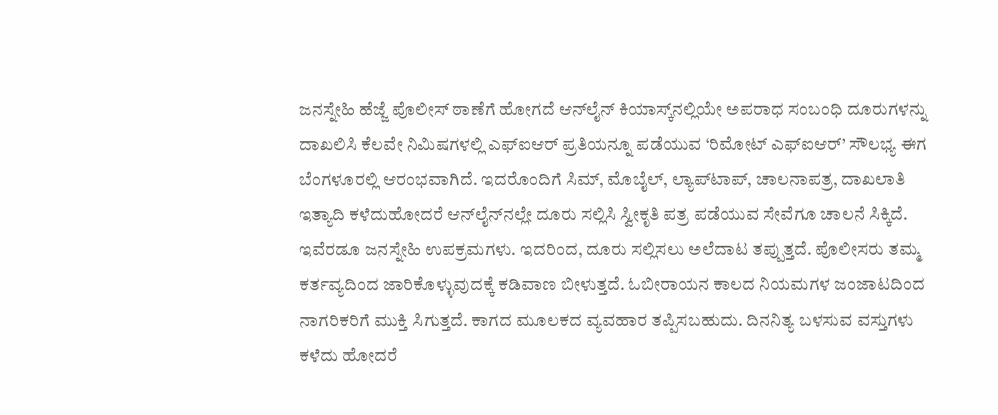ಜನಸ್ನೇಹಿ ಹೆಜ್ಜೆ ಪೊಲೀಸ್ ಠಾಣೆಗೆ ಹೋಗದೆ ಆನ್‌ಲೈನ್‌ ಕಿಯಾಸ್ಕ್‌ನಲ್ಲಿಯೇ ಅಪರಾಧ ಸಂಬಂಧಿ ದೂರುಗಳನ್ನು ದಾಖಲಿಸಿ ಕೆಲವೇ ನಿಮಿಷಗಳಲ್ಲಿ ಎಫ್ಐಆರ್ ಪ್ರತಿಯನ್ನೂ ಪಡೆಯುವ ‘ರಿಮೋಟ್ ಎಫ್ಐಆರ್’ ಸೌಲಭ್ಯ ಈಗ ಬೆಂಗಳೂರಲ್ಲಿ ಆರಂಭವಾಗಿದೆ. ಇದರೊಂದಿಗೆ ಸಿಮ್‌, ಮೊಬೈಲ್, ಲ್ಯಾಪ್‌ಟಾಪ್, ಚಾಲನಾಪತ್ರ, ದಾಖಲಾತಿ ಇತ್ಯಾದಿ ಕಳೆದುಹೋದರೆ ಆನ್‌ಲೈನ್‌ನಲ್ಲೇ ದೂರು ಸಲ್ಲಿಸಿ ಸ್ವೀಕೃತಿ ಪತ್ರ ಪಡೆಯುವ ಸೇವೆಗೂ ಚಾಲನೆ ಸಿಕ್ಕಿದೆ. ಇವೆರಡೂ ಜನಸ್ನೇಹಿ ಉಪಕ್ರಮಗಳು. ಇದರಿಂದ, ದೂರು ಸಲ್ಲಿಸಲು ಅಲೆದಾಟ ತಪ್ಪುತ್ತದೆ. ಪೊಲೀಸರು ತಮ್ಮ ಕರ್ತವ್ಯದಿಂದ ಜಾರಿಕೊಳ್ಳುವುದಕ್ಕೆ ಕಡಿವಾಣ ಬೀಳುತ್ತದೆ. ಓಬೀರಾಯನ ಕಾಲದ ನಿಯಮಗಳ ಜಂಜಾಟದಿಂದ ನಾಗರಿಕರಿಗೆ ಮುಕ್ತಿ ಸಿಗುತ್ತದೆ. ಕಾಗದ ಮೂಲಕದ ವ್ಯವಹಾರ ತಪ್ಪಿಸಬಹುದು. ದಿನನಿತ್ಯ ಬಳಸುವ ವಸ್ತುಗಳು ಕಳೆದು ಹೋದರೆ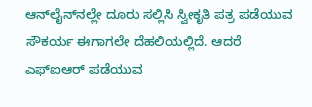ಆನ್‌ಲೈನ್‌ನಲ್ಲೇ ದೂರು ಸಲ್ಲಿಸಿ ಸ್ವೀಕೃತಿ ಪತ್ರ ಪಡೆಯುವ ಸೌಕರ್ಯ ಈಗಾಗಲೇ ದೆಹಲಿಯಲ್ಲಿದೆ. ಆದರೆ ಎಫ್ಐಆರ್ ಪಡೆಯುವ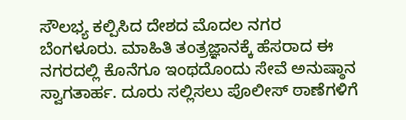ಸೌಲಭ್ಯ ಕಲ್ಪಿಸಿದ ದೇಶದ ಮೊದಲ ನಗರ ಬೆಂಗಳೂರು. ಮಾಹಿತಿ ತಂತ್ರಜ್ಞಾನಕ್ಕೆ ಹೆಸರಾದ ಈ ನಗರದಲ್ಲಿ ಕೊನೆಗೂ ಇಂಥದೊಂದು ಸೇವೆ ಅನುಷ್ಠಾನ ಸ್ವಾಗತಾರ್ಹ. ದೂರು ಸಲ್ಲಿಸಲು ಪೊಲೀಸ್ ಠಾಣೆಗಳಿಗೆ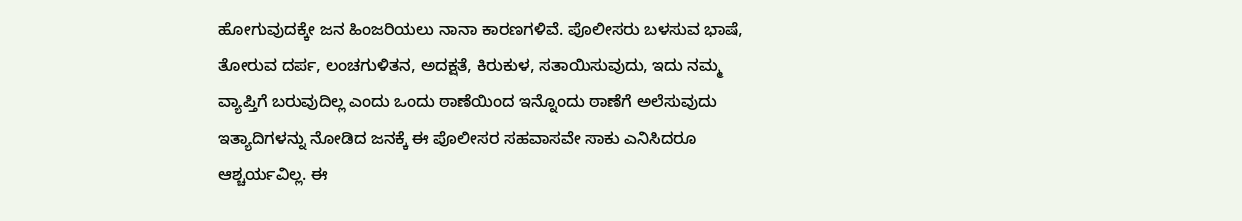ಹೋಗುವುದಕ್ಕೇ ಜನ ಹಿಂಜರಿಯಲು ನಾನಾ ಕಾರಣಗಳಿವೆ. ಪೊಲೀಸರು ಬಳಸುವ ಭಾಷೆ, ತೋರುವ ದರ್ಪ, ಲಂಚಗುಳಿತನ, ಅದಕ್ಷತೆ, ಕಿರುಕುಳ, ಸತಾಯಿಸುವುದು, ಇದು ನಮ್ಮ ವ್ಯಾಪ್ತಿಗೆ ಬರುವುದಿಲ್ಲ ಎಂದು ಒಂದು ಠಾಣೆಯಿಂದ ಇನ್ನೊಂದು ಠಾಣೆಗೆ ಅಲೆಸುವುದು ಇತ್ಯಾದಿಗಳನ್ನು ನೋಡಿದ ಜನಕ್ಕೆ ಈ ಪೊಲೀಸರ ಸಹವಾಸವೇ ಸಾಕು ಎನಿಸಿದರೂ ಆಶ್ಚರ್ಯವಿಲ್ಲ. ಈ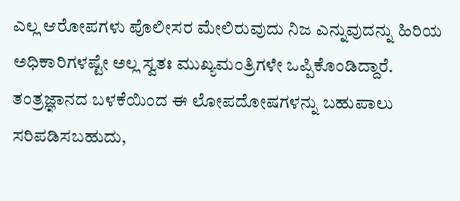ಎಲ್ಲ ಆರೋಪಗಳು ಪೊಲೀಸರ ಮೇಲಿರುವುದು ನಿಜ ಎನ್ನುವುದನ್ನು ಹಿರಿಯ ಅಧಿಕಾರಿಗಳಷ್ಟೇ ಅಲ್ಲ ಸ್ವತಃ ಮುಖ್ಯಮಂತ್ರಿಗಳೇ ಒಪ್ಪಿಕೊಂಡಿದ್ದಾರೆ. ತಂತ್ರಜ್ಞಾನದ ಬಳಕೆಯಿಂದ ಈ ಲೋಪದೋಷಗಳನ್ನು ಬಹುಪಾಲು ಸರಿಪಡಿಸಬಹುದು,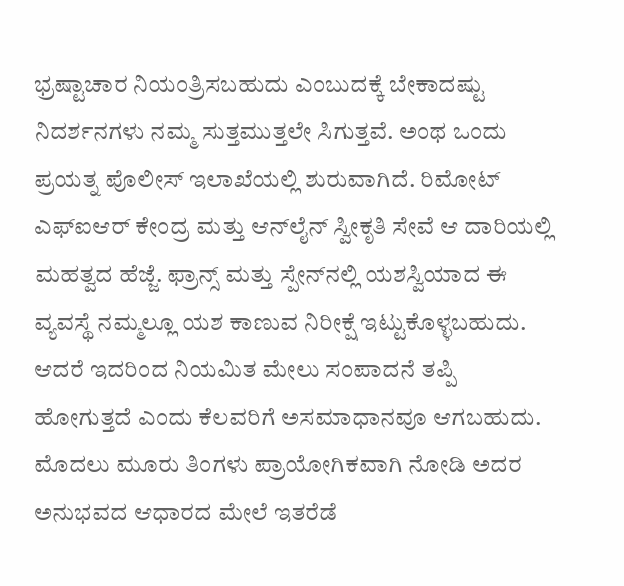ಭ್ರಷ್ಟಾಚಾರ ನಿಯಂತ್ರಿಸಬಹುದು ಎಂಬುದಕ್ಕೆ ಬೇಕಾದಷ್ಟು ನಿದರ್ಶನಗಳು ನಮ್ಮ ಸುತ್ತಮುತ್ತಲೇ ಸಿಗುತ್ತವೆ. ಅಂಥ ಒಂದು ಪ್ರಯತ್ನ ಪೊಲೀಸ್ ಇಲಾಖೆಯಲ್ಲಿ ಶುರುವಾಗಿದೆ. ರಿಮೋಟ್ ಎಫ್ಐಆರ್ ಕೇಂದ್ರ ಮತ್ತು ಆನ್‌ಲೈನ್‌ ಸ್ವೀಕೃತಿ ಸೇವೆ ಆ ದಾರಿಯಲ್ಲಿ ಮಹತ್ವದ ಹೆಜ್ಜೆ. ಫ್ರಾನ್ಸ್ ಮತ್ತು ಸ್ಪೇನ್‌ನಲ್ಲಿ ಯಶಸ್ವಿಯಾದ ಈ ವ್ಯವಸ್ಥೆ ನಮ್ಮಲ್ಲೂ ಯಶ ಕಾಣುವ ನಿರೀಕ್ಷೆ ಇಟ್ಟುಕೊಳ್ಳಬಹುದು. ಆದರೆ ಇದರಿಂದ ನಿಯಮಿತ ಮೇಲು ಸಂಪಾದನೆ ತಪ್ಪಿ ಹೋಗುತ್ತದೆ ಎಂದು ಕೆಲವರಿಗೆ ಅಸಮಾಧಾನವೂ ಆಗಬಹುದು. ಮೊದಲು ಮೂರು ತಿಂಗಳು ಪ್ರಾಯೋಗಿಕವಾಗಿ ನೋಡಿ ಅದರ ಅನುಭವದ ಆಧಾರದ ಮೇಲೆ ಇತರೆಡೆ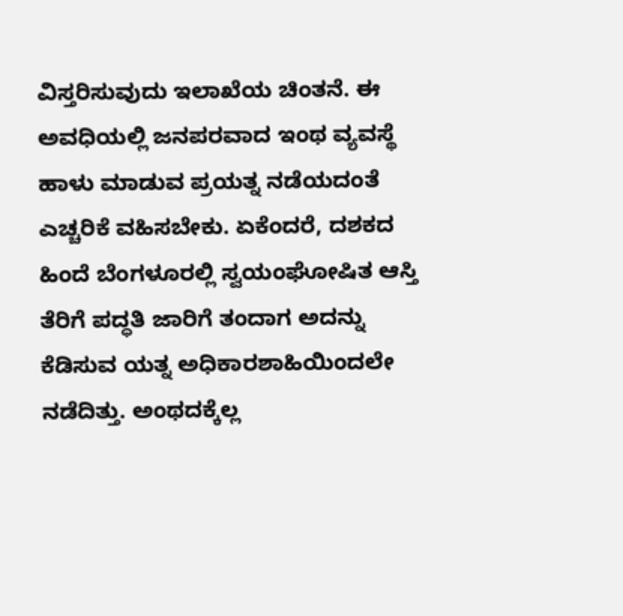ವಿಸ್ತರಿಸುವುದು ಇಲಾಖೆಯ ಚಿಂತನೆ. ಈ ಅವಧಿಯಲ್ಲಿ ಜನಪರವಾದ ಇಂಥ ವ್ಯವಸ್ಥೆ ಹಾಳು ಮಾಡುವ ಪ್ರಯತ್ನ ನಡೆಯದಂತೆ ಎಚ್ಚರಿಕೆ ವಹಿಸಬೇಕು. ಏಕೆಂದರೆ, ದಶಕದ ಹಿಂದೆ ಬೆಂಗಳೂರಲ್ಲಿ ಸ್ವಯಂಘೋಷಿತ ಆಸ್ತಿ ತೆರಿಗೆ ಪದ್ಧತಿ ಜಾರಿಗೆ ತಂದಾಗ ಅದನ್ನು ಕೆಡಿಸುವ ಯತ್ನ ಅಧಿಕಾರಶಾಹಿಯಿಂದಲೇ ನಡೆದಿತ್ತು. ಅಂಥದಕ್ಕೆಲ್ಲ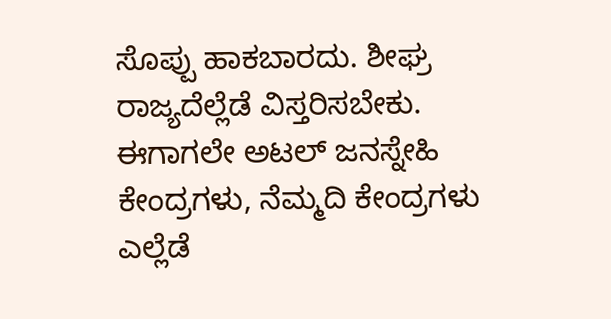ಸೊಪ್ಪು ಹಾಕಬಾರದು. ಶೀಘ್ರ ರಾಜ್ಯದೆಲ್ಲೆಡೆ ವಿಸ್ತರಿಸಬೇಕು. ಈಗಾಗಲೇ ಅಟಲ್ ಜನಸ್ನೇಹಿ ಕೇಂದ್ರಗಳು, ನೆಮ್ಮದಿ ಕೇಂದ್ರಗಳು ಎಲ್ಲೆಡೆ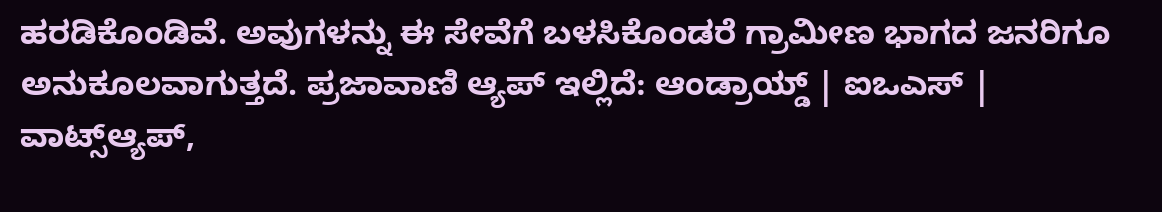ಹರಡಿಕೊಂಡಿವೆ. ಅವುಗಳನ್ನು ಈ ಸೇವೆಗೆ ಬಳಸಿಕೊಂಡರೆ ಗ್ರಾಮೀಣ ಭಾಗದ ಜನರಿಗೂ ಅನುಕೂಲವಾಗುತ್ತದೆ. ಪ್ರಜಾವಾಣಿ ಆ್ಯಪ್ ಇಲ್ಲಿದೆ: ಆಂಡ್ರಾಯ್ಡ್ | ಐಒಎಸ್ | ವಾಟ್ಸ್ಆ್ಯಪ್,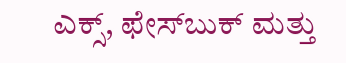ಎಕ್ಸ್, ಫೇಸ್‌ಬುಕ್ ಮತ್ತು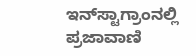ಇನ್‌ಸ್ಟಾಗ್ರಾಂನಲ್ಲಿ ಪ್ರಜಾವಾಣಿ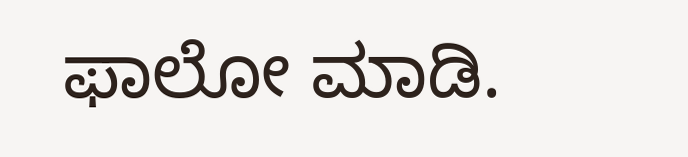ಫಾಲೋ ಮಾಡಿ.